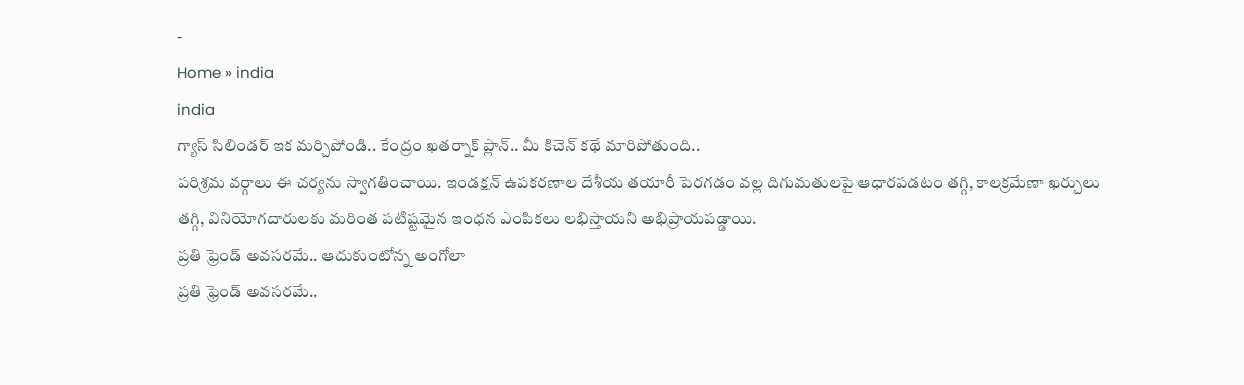-
Home » india
india
గ్యాస్ సిలిండర్ ఇక మర్చిపోండి.. కేంద్రం ఖతర్నాక్ ప్లాన్.. మీ కిచెన్ కథే మారిపోతుంది..
పరిశ్రమ వర్గాలు ఈ చర్యను స్వాగతించాయి. ఇండక్షన్ ఉపకరణాల దేశీయ తయారీ పెరగడం వల్ల దిగుమతులపై ఆధారపడటం తగ్గి, కాలక్రమేణా ఖర్చులు తగ్గి, వినియోగదారులకు మరింత పటిష్టమైన ఇంధన ఎంపికలు లభిస్తాయని అభిప్రాయపడ్డాయి.
ప్రతి ఫ్రెండ్ అవసరమే.. ఆదుకుంటోన్న అంగోలా
ప్రతి ఫ్రెండ్ అవసరమే..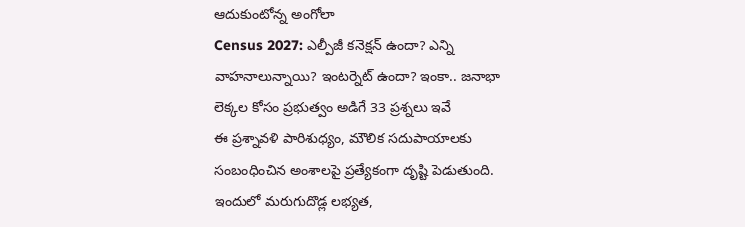ఆదుకుంటోన్న అంగోలా
Census 2027: ఎల్పీజీ కనెక్షన్ ఉందా? ఎన్ని వాహనాలున్నాయి? ఇంటర్నెట్ ఉందా? ఇంకా.. జనాభా లెక్కల కోసం ప్రభుత్వం అడిగే 33 ప్రశ్నలు ఇవే
ఈ ప్రశ్నావళి పారిశుధ్యం, మౌలిక సదుపాయాలకు సంబంధించిన అంశాలపై ప్రత్యేకంగా దృష్టి పెడుతుంది. ఇందులో మరుగుదొడ్ల లభ్యత,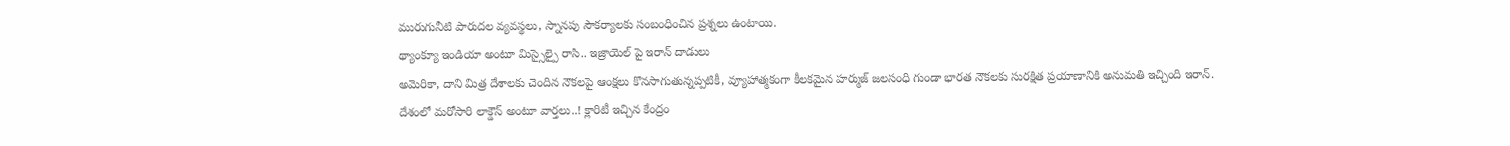మురుగునీటి పారుదల వ్యవస్థలు, స్నానపు సౌకర్యాలకు సంబంధించిన ప్రశ్నలు ఉంటాయి.
థ్యాంక్యూ ఇండియా అంటూ మిస్సైల్పై రాసి.. ఇజ్రాయెల్ పై ఇరాన్ దాడులు
అమెరికా, దాని మిత్ర దేశాలకు చెందిన నౌకలపై ఆంక్షలు కొనసాగుతున్నప్పటికీ, వ్యూహాత్మకంగా కీలకమైన హర్ముజ్ జలసంధి గుండా భారత నౌకలకు సురక్షిత ప్రయాణానికి అనుమతి ఇచ్చింది ఇరాన్.
దేశంలో మరోసారి లాక్డౌన్ అంటూ వార్తలు..! క్లారిటీ ఇచ్చిన కేంద్రం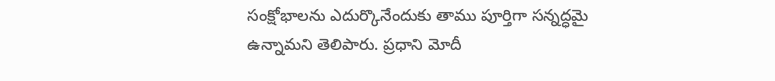సంక్షోభాలను ఎదుర్కొనేందుకు తాము పూర్తిగా సన్నద్ధమై ఉన్నామని తెలిపారు. ప్రధాని మోదీ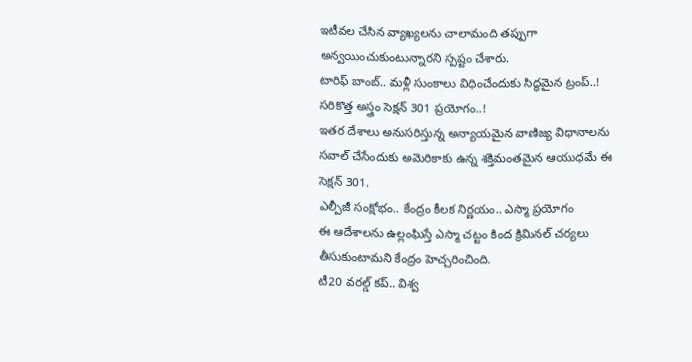ఇటీవల చేసిన వ్యాఖ్యలను చాలామంది తప్పుగా అన్వయించుకుంటున్నారని స్పష్టం చేశారు.
టారిఫ్ బాంబ్.. మళ్లీ సుంకాలు విధించేందుకు సిద్ధమైన ట్రంప్..! సరికొత్త అస్త్రం సెక్షన్ 301 ప్రయోగం..!
ఇతర దేశాలు అనుసరిస్తున్న అన్యాయమైన వాణిజ్య విధానాలను సవాల్ చేసేందుకు అమెరికాకు ఉన్న శక్తిమంతమైన ఆయుధమే ఈ సెక్షన్ 301.
ఎల్పీజీ సంక్షోభం.. కేంద్రం కీలక నిర్ణయం.. ఎస్మా ప్రయోగం
ఈ ఆదేశాలను ఉల్లంఘిస్తే ఎస్మా చట్టం కింద క్రిమినల్ చర్యలు తీసుకుంటామని కేంద్రం హెచ్చరించింది.
టీ20 వరల్డ్ కప్.. విశ్వ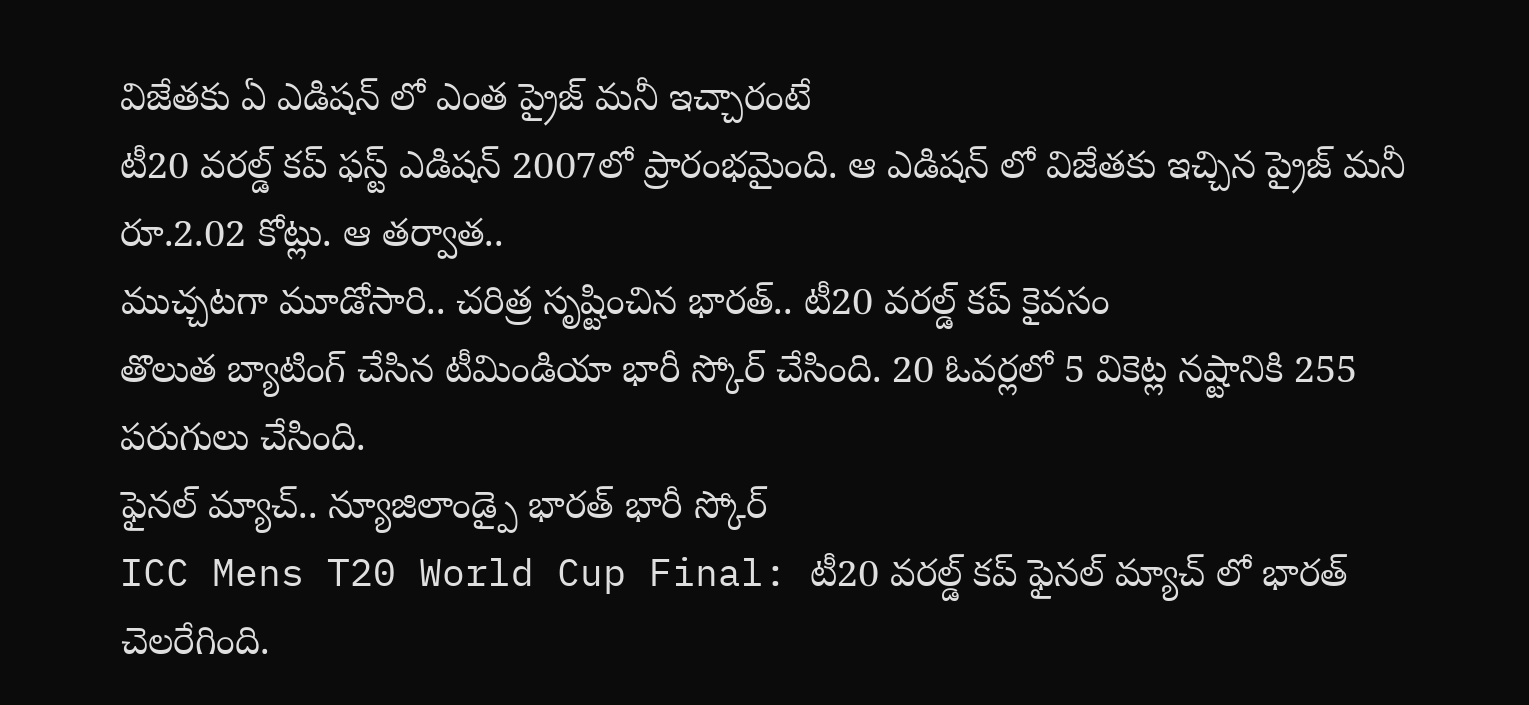విజేతకు ఏ ఎడిషన్ లో ఎంత ప్రైజ్ మనీ ఇచ్చారంటే
టీ20 వరల్డ్ కప్ ఫస్ట్ ఎడిషన్ 2007లో ప్రారంభమైంది. ఆ ఎడిషన్ లో విజేతకు ఇచ్చిన ప్రైజ్ మనీ రూ.2.02 కోట్లు. ఆ తర్వాత..
ముచ్చటగా మూడోసారి.. చరిత్ర సృష్టించిన భారత్.. టీ20 వరల్డ్ కప్ కైవసం
తొలుత బ్యాటింగ్ చేసిన టీమిండియా భారీ స్కోర్ చేసింది. 20 ఓవర్లలో 5 వికెట్ల నష్టానికి 255 పరుగులు చేసింది.
ఫైనల్ మ్యాచ్.. న్యూజిలాండ్పై భారత్ భారీ స్కోర్
ICC Mens T20 World Cup Final: టీ20 వరల్డ్ కప్ ఫైనల్ మ్యాచ్ లో భారత్ చెలరేగింది.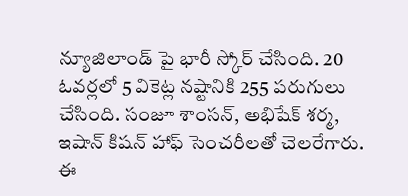న్యూజిలాండ్ పై భారీ స్కోర్ చేసింది. 20 ఓవర్లలో 5 వికెట్ల నష్టానికి 255 పరుగులు చేసింది. సంజూ శాంసన్, అభిషేక్ శర్మ, ఇషాన్ కిషన్ హాఫ్ సెంచరీలతో చెలరేగారు. ఈ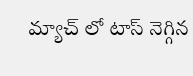మ్యాచ్ లో టాస్ నెగ్గిన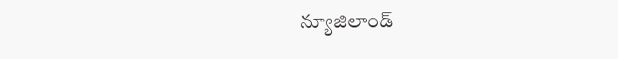న్యూజిలాండ్